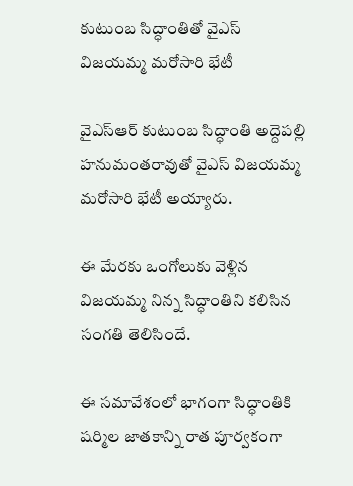కుటుంబ సిద్ధాంతితో వైఎస్ విజయమ్మ మరోసారి భేటీ

వైఎస్ఆర్ కుటుంబ సిద్ధాంతి అద్దెపల్లి హనుమంతరావుతో వైఎస్ విజయమ్మ మరోసారి భేటీ అయ్యారు.

ఈ మేరకు ఒంగోలుకు వెళ్లిన విజయమ్మ నిన్న సిద్ధాంతిని కలిసిన సంగతి తెలిసిందే.

ఈ సమావేశంలో భాగంగా సిద్ధాంతికి షర్మిల జాతకాన్ని రాత పూర్వకంగా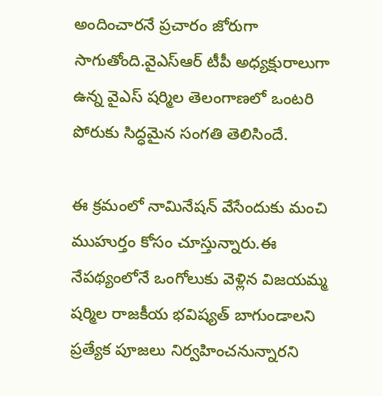అందించారనే ప్రచారం జోరుగా సాగుతోంది.వైఎస్ఆర్ టీపీ అధ్యక్షురాలుగా ఉన్న వైఎస్ షర్మిల తెలంగాణలో ఒంటరి పోరుకు సిద్ధమైన సంగతి తెలిసిందే.

ఈ క్రమంలో నామినేషన్ వేసేందుకు మంచి ముహుర్తం కోసం చూస్తున్నారు.ఈ నేపథ్యంలోనే ఒంగోలుకు వెళ్లిన విజయమ్మ షర్మిల రాజకీయ భవిష్యత్ బాగుండాలని ప్రత్యేక పూజలు నిర్వహించనున్నారని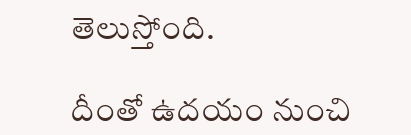తెలుస్తోంది.

దీంతో ఉదయం నుంచి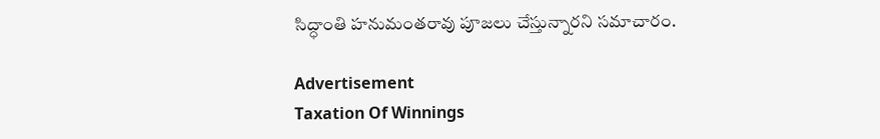సిద్ధాంతి హనుమంతరావు పూజలు చేస్తున్నారని సమాచారం.

Advertisement
Taxation Of Winnings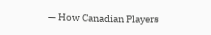— How Canadian Players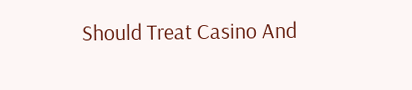Should Treat Casino And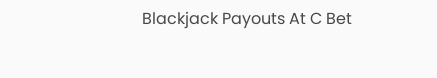Blackjack Payouts At C Bet